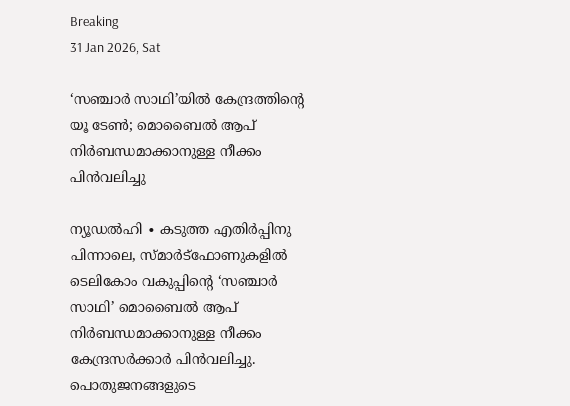Breaking
31 Jan 2026, Sat

‘സഞ്ചാർ സാഥി’യിൽ കേന്ദ്രത്തിന്റെ യൂ ടേൺ; മൊബൈൽ ആപ് നിർബന്ധമാക്കാനുള്ള നീക്കം പിൻവലിച്ചു

ന്യൂഡൽഹി ∙ കടുത്ത എതിർപ്പിനു പിന്നാലെ, സ്മാർട്ഫോണുകളിൽ ടെലികോം വകുപ്പിന്റെ ‘സഞ്ചാർ സാഥി’ മൊബൈൽ ആപ് നിർബന്ധമാക്കാനുള്ള നീക്കം കേന്ദ്രസർക്കാർ പിൻവലിച്ചു. പൊതുജനങ്ങളുടെ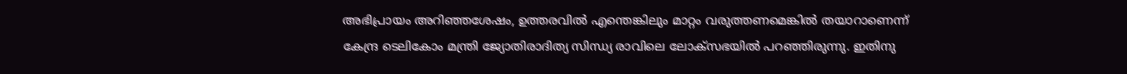അഭിപ്രായം അറിഞ്ഞശേഷം, ഉത്തരവിൽ എന്തെങ്കിലും മാറ്റം വരുത്തണമെങ്കിൽ തയാറാണെന്ന് കേന്ദ്ര ടെലികോം മന്ത്രി ജ്യോതിരാദിത്യ സിന്ധ്യ രാവിലെ ലോക്സഭയിൽ പറഞ്ഞിരുന്നു. ഇതിനു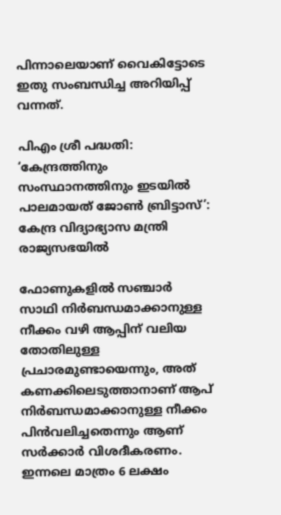പിന്നാലെയാണ് വൈകിട്ടോടെ ഇതു സംബന്ധിച്ച അറിയിപ്പ് വന്നത്.

പിഎം ശ്രീ പദ്ധതി: ‘കേന്ദ്രത്തിനും സംസ്ഥാനത്തിനും ഇടയിൽ പാലമായത് ജോൺ ബ്രിട്ടാസ്’: കേന്ദ്ര വിദ്യാഭ്യാസ മന്ത്രി രാജ്യസഭയിൽ

ഫോണുകളിൽ സഞ്ചാർ സാഥി നിർബന്ധമാക്കാനുള്ള നീക്കം വഴി ആപ്പിന് വലിയ തോതിലുള്ള പ്രചാരമുണ്ടായെന്നും, അത് കണക്കിലെടുത്താനാണ് ആപ് നിർബന്ധമാക്കാനുള്ള നീക്കം പിൻവലിച്ചതെന്നും ആണ് സർക്കാർ വിശദീകരണം. ഇന്നലെ മാത്രം 6 ലക്ഷം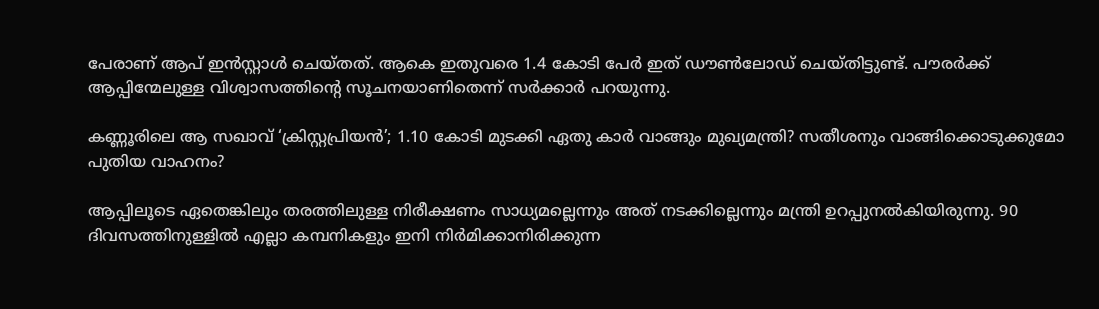പേരാണ് ആപ് ഇൻസ്റ്റാൾ ചെയ്തത്. ആകെ ഇതുവരെ 1.4 കോടി പേർ ഇത് ഡൗൺലോഡ് ചെയ്തിട്ടുണ്ട്. പൗരർക്ക് ആപ്പിന്മേലുള്ള വിശ്വാസത്തിന്റെ സൂചനയാണിതെന്ന് സർക്കാർ പറയുന്നു.

കണ്ണൂരിലെ ആ സഖാവ് ‘ക്രിസ്റ്റപ്രിയൻ’; 1.10 കോടി മുടക്കി ഏതു കാർ വാങ്ങും മുഖ്യമന്ത്രി? സതീശനും വാങ്ങിക്കൊടുക്കുമോ പുതിയ വാഹനം?

ആപ്പിലൂടെ ഏതെങ്കിലും തരത്തിലുള്ള നിരീക്ഷണം സാധ്യമല്ലെന്നും അത് നടക്കില്ലെന്നും മന്ത്രി ഉറപ്പുനൽകിയിരുന്നു. 90 ദിവസത്തിനുള്ളിൽ എല്ലാ കമ്പനികളും ഇനി നിർമിക്കാനിരിക്കുന്ന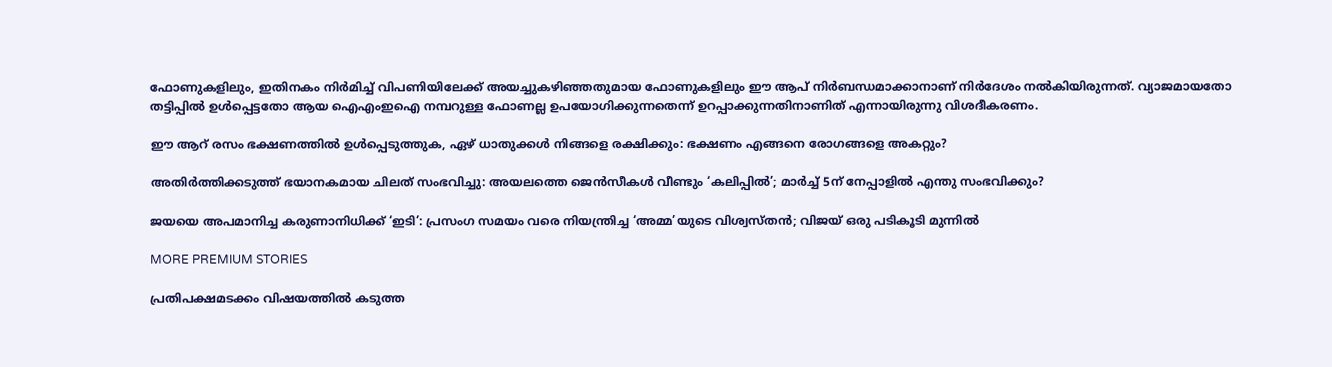ഫോണുകളിലും, ഇതിനകം നിർമിച്ച് വിപണിയിലേക്ക് അയച്ചുകഴിഞ്ഞതുമായ ഫോണുകളിലും ഈ ആപ് നിർബന്ധമാക്കാനാണ് നിർദേശം നൽകിയിരുന്നത്. വ്യാജമായതോ തട്ടിപ്പിൽ ഉൾപ്പെട്ടതോ ആയ ഐഎംഇഐ നമ്പറുള്ള ഫോണല്ല ഉപയോഗിക്കുന്നതെന്ന് ഉറപ്പാക്കുന്നതിനാണിത് എന്നായിരുന്നു വിശദീകരണം.

ഈ ആറ് രസം ഭക്ഷണത്തിൽ ഉൾപ്പെടുത്തുക, ഏഴ് ധാതുക്കൾ നിങ്ങളെ രക്ഷിക്കും: ഭക്ഷണം എങ്ങനെ രോഗങ്ങളെ അകറ്റും?

അതിർത്തിക്കടുത്ത് ഭയാനകമായ ചിലത് സംഭവിച്ചു: അയലത്തെ ജെൻസീകൾ വീണ്ടും ‘കലിപ്പിൽ’; മാർച്ച് 5ന് നേപ്പാളിൽ എന്തു സംഭവിക്കും?

ജയയെ അപമാനിച്ച കരുണാനിധിക്ക് ‘ഇടി’: പ്രസംഗ സമയം വരെ നിയന്ത്രിച്ച ‘അമ്മ’യുടെ വിശ്വസ്തൻ; വിജയ്‌ ഒരു പടികൂടി മുന്നിൽ

MORE PREMIUM STORIES

പ്രതിപക്ഷമടക്കം വിഷയത്തിൽ കടുത്ത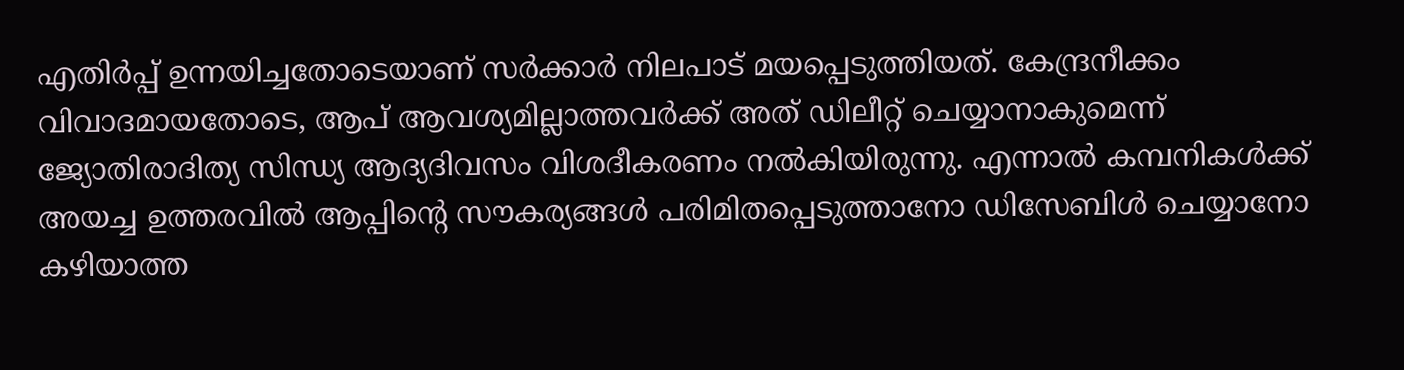എതിർപ്പ് ഉന്നയിച്ചതോടെയാണ് സർക്കാർ നിലപാട് മയപ്പെടുത്തിയത്. കേന്ദ്രനീക്കം വിവാദമായതോടെ, ആപ് ആവശ്യമില്ലാത്തവർക്ക് അത് ഡിലീറ്റ് ചെയ്യാനാകുമെന്ന് ജ്യോതിരാദിത്യ സിന്ധ്യ ആദ്യദിവസം വിശദീകരണം നൽകിയിരുന്നു. എന്നാൽ കമ്പനികൾക്ക് അയച്ച ഉത്തരവിൽ ആപ്പിന്റെ സൗകര്യങ്ങൾ പരിമിതപ്പെടുത്താനോ ഡിസേബിൾ ചെയ്യാനോ കഴിയാത്ത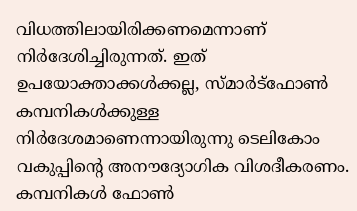വിധത്തിലായിരിക്കണമെന്നാണ് നിർദേശിച്ചിരുന്നത്. ഇത് ഉപയോക്താക്കൾക്കല്ല, സ്മാർട്ഫോൺ കമ്പനികൾക്കുള്ള നിർദേശമാണെന്നായിരുന്നു ടെലികോം വകുപ്പിന്റെ അനൗദ്യോഗിക വിശദീകരണം. കമ്പനികൾ ഫോൺ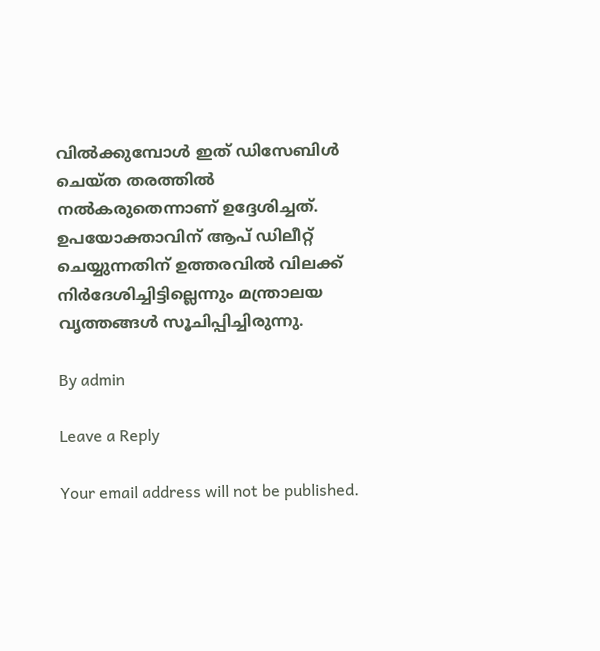വിൽക്കുമ്പോൾ ഇത് ഡിസേബിൾ ചെയ്ത തരത്തിൽ നൽകരുതെന്നാണ് ഉദ്ദേശിച്ചത്. ഉപയോക്താവിന് ആപ് ഡിലീറ്റ് ചെയ്യുന്നതിന് ഉത്തരവിൽ വിലക്ക് നിർദേശിച്ചിട്ടില്ലെന്നും മന്ത്രാലയ വൃത്തങ്ങൾ സൂചിപ്പിച്ചിരുന്നു.

By admin

Leave a Reply

Your email address will not be published.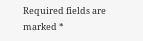Required fields are marked *